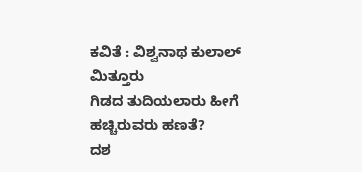ಕವಿತೆ : ವಿಶ್ವನಾಥ ಕುಲಾಲ್ ಮಿತ್ತೂರು
ಗಿಡದ ತುದಿಯಲಾರು ಹೀಗೆ
ಹಚ್ಚಿರುವರು ಹಣತೆ?
ದಶ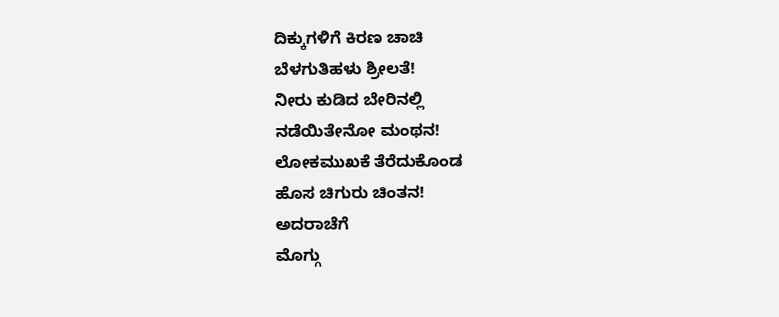ದಿಕ್ಕುಗಳಿಗೆ ಕಿರಣ ಚಾಚಿ
ಬೆಳಗುತಿಹಳು ಶ್ರೀಲತೆ!
ನೀರು ಕುಡಿದ ಬೇರಿನಲ್ಲಿ
ನಡೆಯಿತೇನೋ ಮಂಥನ!
ಲೋಕಮುಖಕೆ ತೆರೆದುಕೊಂಡ
ಹೊಸ ಚಿಗುರು ಚಿಂತನ!
ಅದರಾಚೆಗೆ
ಮೊಗ್ಗು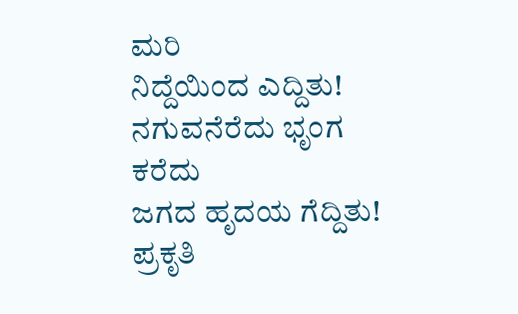ಮರಿ
ನಿದ್ದೆಯಿಂದ ಎದ್ದಿತು!
ನಗುವನೆರೆದು ಭೃಂಗ ಕರೆದು
ಜಗದ ಹೃದಯ ಗೆದ್ದಿತು!
ಪ್ರಕೃತಿ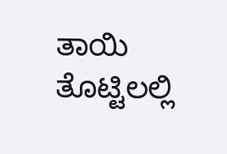ತಾಯಿ ತೊಟ್ಟಿಲಲ್ಲಿ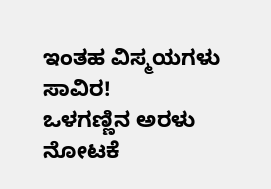ಇಂತಹ ವಿಸ್ಮಯಗಳು ಸಾವಿರ!
ಒಳಗಣ್ಣಿನ ಅರಳು ನೋಟಕೆ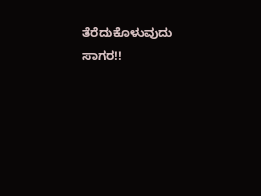ತೆರೆದುಕೊಳುವುದು ಸಾಗರ!!